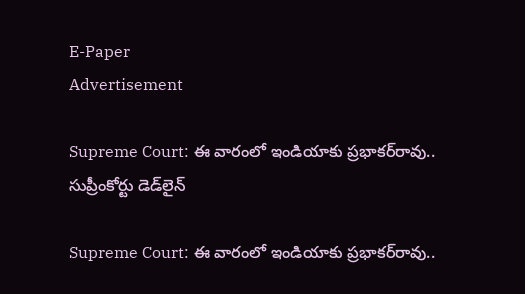E-Paper
Advertisement

Supreme Court: ఈ వారంలో ఇండియాకు ప్రభాకర్‌రావు.. సుప్రీంకోర్టు డెడ్‌లైన్

Supreme Court: ఈ వారంలో ఇండియాకు ప్రభాకర్‌రావు..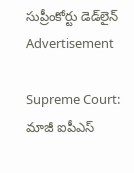సుప్రీంకోర్టు డెడ్‌లైన్
Advertisement

Supreme Court: మాజీ ఐపీఎస్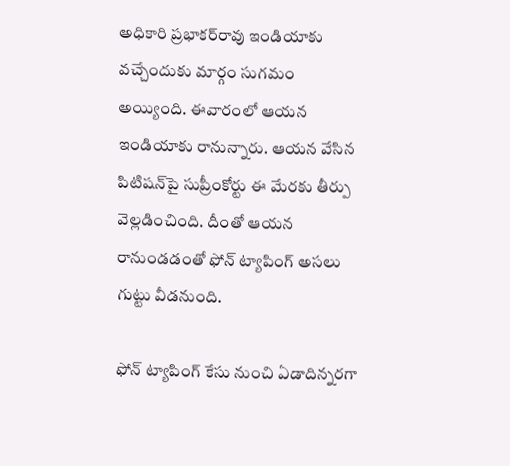అధికారి ప్రభాకర్‌రావు ఇండియాకు వచ్చేందుకు మార్గం సుగమం అయ్యింది. ఈవారంలో ఆయన ఇండియాకు రానున్నారు. ఆయన వేసిన పిటిషన్‌పై సుప్రీంకోర్టు ఈ మేరకు తీర్పు వెల్లడించింది. దీంతో ఆయన రానుండడంతో ఫోన్ ట్యాపింగ్ అసలు గుట్టు వీడనుంది.

ఫోన్ ట్యాపింగ్ కేసు నుంచి ఏడాదిన్నరగా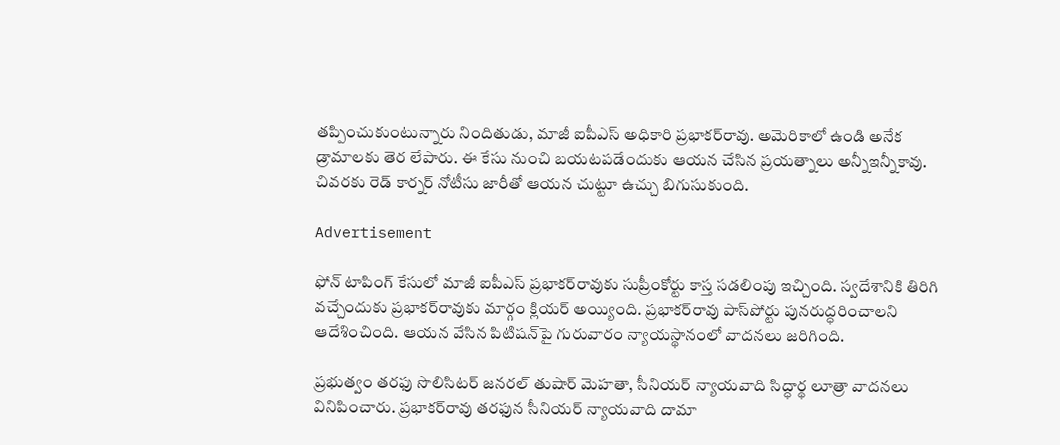తప్పించుకుంటున్నారు నిందితుడు, మాజీ ఐపీఎస్ అధికారి ప్రభాకర్‌రావు. అమెరికాలో ఉండి అనేక డ్రామాలకు తెర లేపారు. ఈ కేసు నుంచి బయటపడేందుకు ఆయన చేసిన ప్రయత్నాలు అన్నీఇన్నీకావు. చివరకు రెడ్ కార్నర్ నోటీసు జారీతో ఆయన చుట్టూ ఉచ్చు బిగుసుకుంది.

Advertisement

ఫోన్ టాపింగ్ కేసులో మాజీ ఐపీఎస్ ప్రభాకర్‌రావుకు సుప్రీంకోర్టు కాస్త సడలింపు ఇచ్చింది. స్వదేశానికి తిరిగి వచ్చేందుకు ప్రభాకర్‌రావు‌కు మార్గం క్లియర్ అయ్యింది. ప్రభాకర్‌రావు పాస్‌పోర్టు పునరుద్ధరించాలని ఆదేశించింది. ఆయన వేసిన పిటిషన్‌పై గురువారం న్యాయస్థానంలో వాదనలు జరిగింది.

ప్రభుత్వం తరఫు సొలిసిటర్ జనరల్ తుషార్ మెహతా, సీనియర్ న్యాయవాది సిద్ధార్థ లూత్రా వాదనలు వినిపించారు. ప్రభాకర్‌రావు తరఫున సీనియర్ న్యాయవాది దామా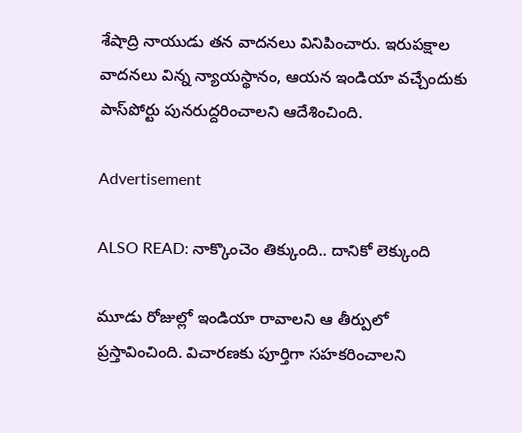శేషాద్రి నాయుడు తన వాదనలు వినిపించారు. ఇరుపక్షాల వాదనలు విన్న న్యాయస్థానం, ఆయన ఇండియా వచ్చేందుకు పాస్‌పోర్టు పునరుద్దరించాలని ఆదేశించింది.

Advertisement

ALSO READ: నాక్కొంచెం తిక్కుంది.. దానికో లెక్కుంది

మూడు రోజుల్లో ఇండియా రావాలని ఆ తీర్పులో ప్రస్తావించింది. విచారణకు పూర్తిగా సహకరించాలని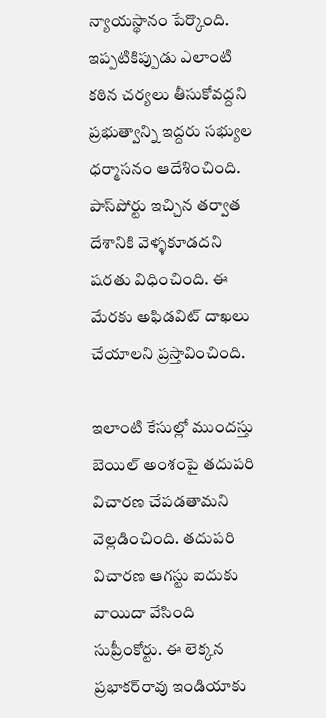న్యాయస్థానం పేర్కొంది. ఇప్పటికిప్పుడు ఎలాంటి కఠిన చర్యలు తీసుకోవద్దని ప్రభుత్వాన్ని ఇద్దరు సభ్యుల ధర్మాసనం ఆదేశించింది. పాస్‌పోర్టు ఇచ్చిన తర్వాత దేశానికి వెళ్ళకూడదని షరతు విధించింది. ఈ మేరకు అఫిడవిట్ దాఖలు చేయాలని ప్రస్తావించింది.

ఇలాంటి కేసుల్లో ముందస్తు బెయిల్ అంశంపై తదుపరి విచారణ చేపడతామని వెల్లడించింది. తదుపరి విచారణ ఆగస్టు ఐదుకు వాయిదా వేసింది సుప్రీంకోర్టు. ఈ లెక్కన ప్రభాకర్‌రావు ఇండియాకు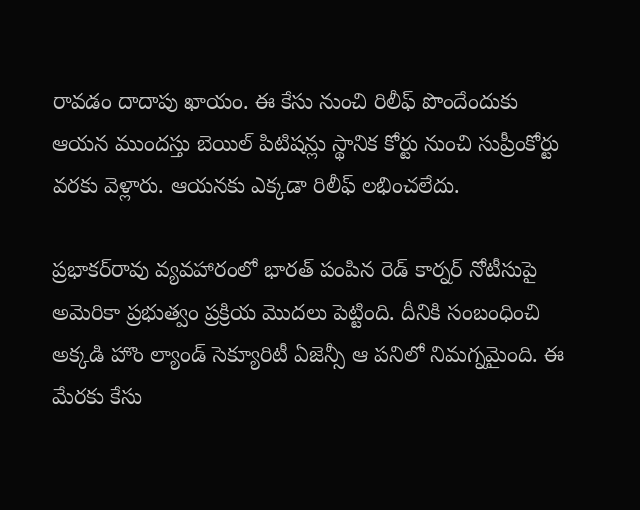రావడం దాదాపు ఖాయం. ఈ కేసు నుంచి రిలీఫ్ పొందేందుకు ఆయన ముందస్తు బెయిల్ పిటిషన్లు స్థానిక కోర్టు నుంచి సుప్రీంకోర్టు వరకు వెళ్లారు. ఆయనకు ఎక్కడా రిలీఫ్ లభించలేదు.

ప్రభాకర్‌రావు వ్యవహారంలో భారత్ పంపిన రెడ్ కార్నర్ నోటీసుపై అమెరికా ప్రభుత్వం ప్రక్రియ మొదలు పెట్టింది. దీనికి సంబంధించి అక్కడి హొం ల్యాండ్ సెక్యూరిటీ ఏజెన్సీ ఆ పనిలో నిమగ్నమైంది. ఈ మేరకు కేసు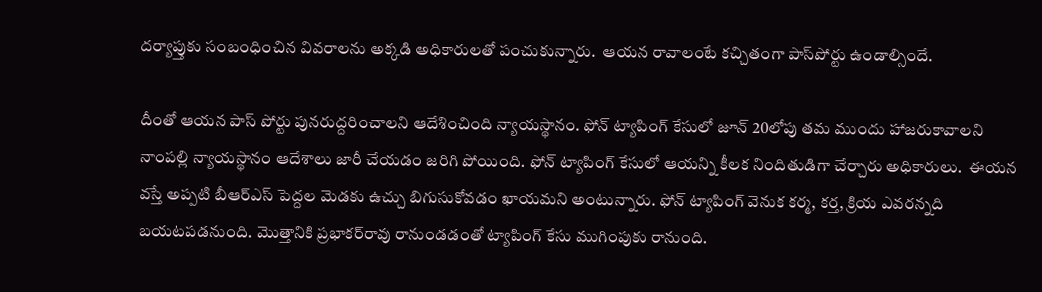దర్యాప్తుకు సంబంధించిన వివరాలను అక్కడి అధికారులతో పంచుకున్నారు.  ఆయన రావాలంటే కచ్చితంగా పాస్‌పోర్టు ఉండాల్సిందే.

దీంతో ఆయన పాస్ పోర్టు పునరుద్దరించాలని ఆదేశించింది న్యాయస్థానం. ఫోన్ ట్యాపింగ్ కేసులో జూన్ 20లోపు తమ ముందు హాజరుకావాలని నాంపల్లి న్యాయస్థానం ఆదేశాలు జారీ చేయడం జరిగి పోయింది. ఫోన్ ట్యాపింగ్ కేసులో ఆయన్ని కీలక నిందితుడిగా చేర్చారు అధికారులు.  ఈయన వస్తే అప్పటి బీఆర్ఎస్ పెద్దల మెడకు ఉచ్చు బిగుసుకోవడం ఖాయమని అంటున్నారు. ఫోన్ ట్యాపింగ్ వెనుక కర్మ, కర్త, క్రియ ఎవరన్నది బయటపడనుంది. మొత్తానికి ప్రభాకర్‌రావు రానుండడంతో ట్యాపింగ్ కేసు ముగింపుకు రానుంది.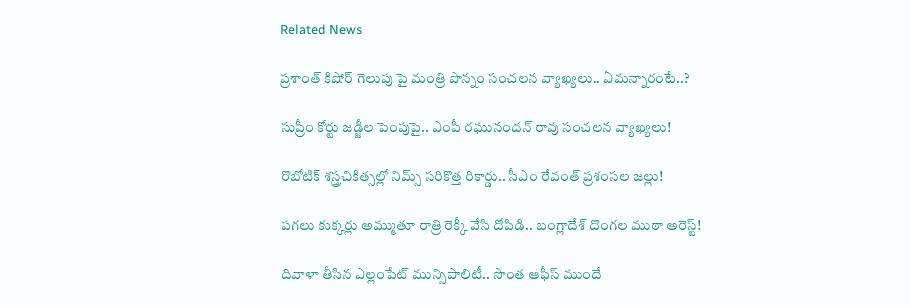Related News

ప్రశాంత్ కిషోర్ గెలుపు పై మంత్రి పొన్నం సంచలన వ్యాఖ్యలు.. ఏమన్నారంటే..?

సుప్రీం కోర్టు జడ్జీల పెంపుపై.. ఎంపీ రఘునందన్ రావు సంచలన వ్యాఖ్యలు!

రొబోటిక్ శస్త్రచికిత్సల్లో నిమ్స్ సరికొత్త రికార్డు.. సీఎం రేవంత్ ప్రశంసల జల్లు!

పగలు కుక్కర్లు అమ్ముతూ రాత్రి రెక్కీ వేసి దోపిడి.. బంగ్లాదేశ్ దొంగల ముఠా అరెస్ట్!

దివాళా తీసిన ఎల్లంపేట్ మున్సిపాలిటీ.. సొంత ఆఫీస్ ముందే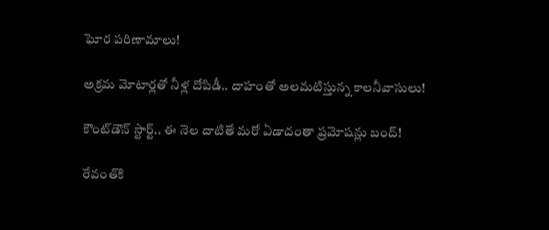ఘోర పరిణామాలు!

అక్రమ మోటార్లతో నీళ్ల దోపిడీ.. దాహంతో అలమటిస్తున్న కాలనీవాసులు!

కౌంట్‌డౌన్ స్టార్ట్.. ఈ నెల దాటితే మరో ఏడాదంతా ప్రమోషన్లు బంద్!

రేవంత్‌కి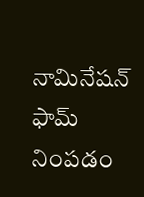నామినేషన్ ఫామ్ నింపడం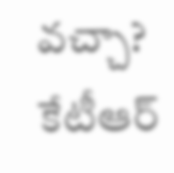వచ్చా? కేటీఆర్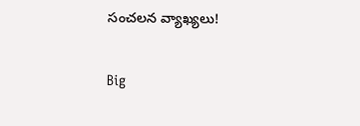సంచలన వ్యాఖ్యలు!

Big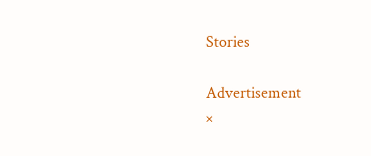Stories

Advertisement
×